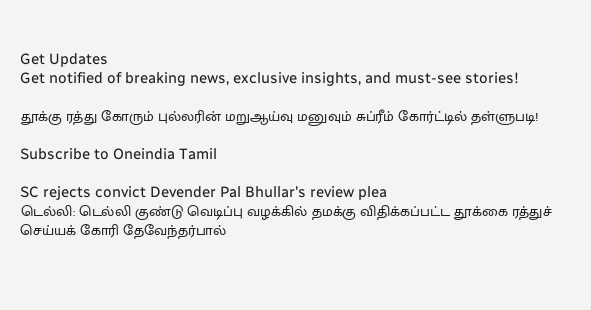Get Updates
Get notified of breaking news, exclusive insights, and must-see stories!

தூக்கு ரத்து கோரும் புல்லரின் மறுஆய்வு மனுவும் சுப்ரீம் கோர்ட்டில் தள்ளுபடி!

Subscribe to Oneindia Tamil

SC rejects convict Devender Pal Bhullar's review plea
டெல்லி: டெல்லி குண்டு வெடிப்பு வழக்கில் தமக்கு விதிக்கப்பட்ட தூக்கை ரத்துச் செய்யக் கோரி தேவேந்தர்பால்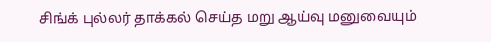சிங்க் புல்லர் தாக்கல் செய்த மறு ஆய்வு மனுவையும்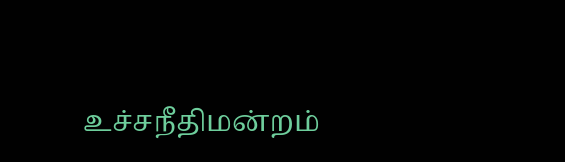உச்சநீதிமன்றம்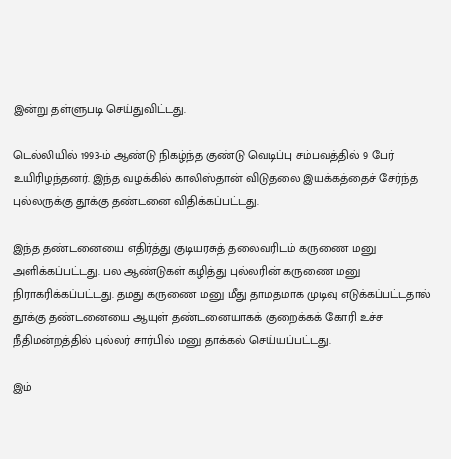இன்று தள்ளுபடி செய்துவிட்டது.

டெல்லியில் 1993-ம் ஆண்டு நிகழ்ந்த குண்டு வெடிப்பு சம்பவத்தில் 9 பேர் உயிரிழந்தனர். இந்த வழக்கில் காலிஸ்தான் விடுதலை இயக்கத்தைச் சேர்ந்த புல்லருக்கு தூக்கு தண்டனை விதிக்கப்பட்டது.

இந்த தண்டனையை எதிர்த்து குடியரசுத் தலைவரிடம் கருணை மனு அளிக்கப்பட்டது. பல ஆண்டுகள் கழித்து புல்லரின் கருணை மனு நிராகரிக்கப்பட்டது. தமது கருணை மனு மீது தாமதமாக முடிவு எடுக்கப்பட்டதால் தூக்கு தண்டனையை ஆயுள் தண்டனையாகக் குறைக்கக் கோரி உச்ச நீதிமன்றத்தில் புல்லர் சார்பில் மனு தாக்கல் செய்யப்பட்டது.

இம்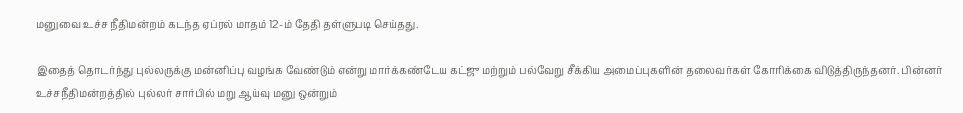மனுவை உச்ச நீதிமன்றம் கடந்த ஏப்ரல் மாதம் 12-ம் தேதி தள்ளுபடி செய்தது.

இதைத் தொடர்ந்து புல்லருக்கு மன்னிப்பு வழங்க வேண்டும் என்று மார்க்கண்டேய கட்ஜு மற்றும் பல்வேறு சீக்கிய அமைப்புகளின் தலைவர்கள் கோரிக்கை விடுத்திருந்தனர். பின்னர் உச்சநீதிமன்றத்தில் புல்லர் சார்பில் மறு ஆய்வு மனு ஒன்றும்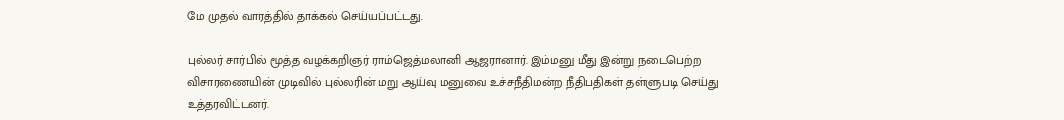மே முதல் வாரத்தில் தாக்கல் செய்யப்பட்டது.

புல்லர் சார்பில் மூத்த வழக்கறிஞர் ராம்ஜெத்மலானி ஆஜரானார். இம்மனு மீது இன்று நடைபெற்ற விசாரணையின் முடிவில் புல்லரின் மறு ஆய்வு மனுவை உச்சநீதிமன்ற நீதிபதிகள் தள்ளுபடி செய்து உத்தரவிட்டனர்.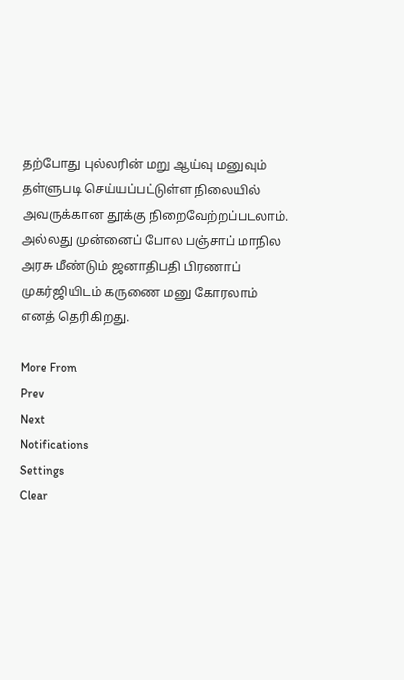தற்போது புல்லரின் மறு ஆய்வு மனுவும் தள்ளுபடி செய்யப்பட்டுள்ள நிலையில் அவருக்கான தூக்கு நிறைவேற்றப்படலாம். அல்லது முன்னைப் போல பஞ்சாப் மாநில அரசு மீண்டும் ஜனாதிபதி பிரணாப் முகர்ஜியிடம் கருணை மனு கோரலாம் எனத் தெரிகிறது.

More From
Prev
Next
Notifications
Settings
Clear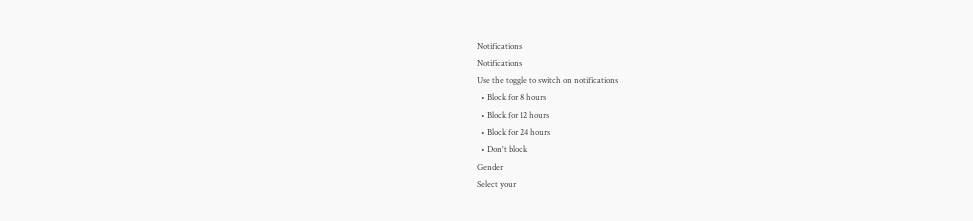Notifications
Notifications
Use the toggle to switch on notifications
  • Block for 8 hours
  • Block for 12 hours
  • Block for 24 hours
  • Don't block
Gender
Select your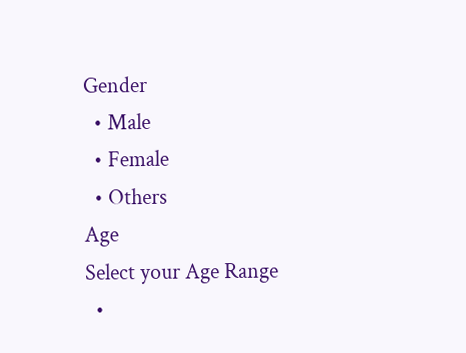Gender
  • Male
  • Female
  • Others
Age
Select your Age Range
  •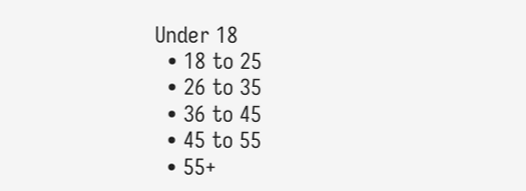Under 18
  • 18 to 25
  • 26 to 35
  • 36 to 45
  • 45 to 55
  • 55+